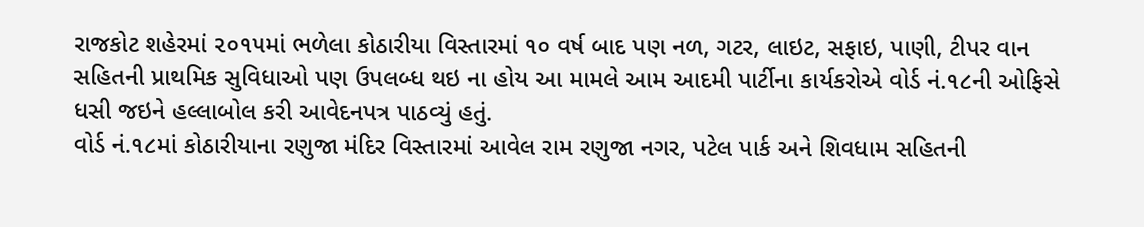રાજકોટ શહેરમાં ૨૦૧૫માં ભળેલા કોઠારીયા વિસ્તારમાં ૧૦ વર્ષ બાદ પણ નળ, ગટર, લાઇટ, સફાઇ, પાણી, ટીપર વાન સહિતની પ્રાથમિક સુવિધાઓ પણ ઉપલબ્ધ થઇ ના હોય આ મામલે આમ આદમી પાર્ટીના કાર્યકરોએ વોર્ડ નં.૧૮ની ઓફિસે ધસી જઇને હલ્લાબોલ કરી આવેદનપત્ર પાઠવ્યું હતું.
વોર્ડ નં.૧૮માં કોઠારીયાના રણુજા મંદિર વિસ્તારમાં આવેલ રામ રણુજા નગર, પટેલ પાર્ક અને શિવધામ સહિતની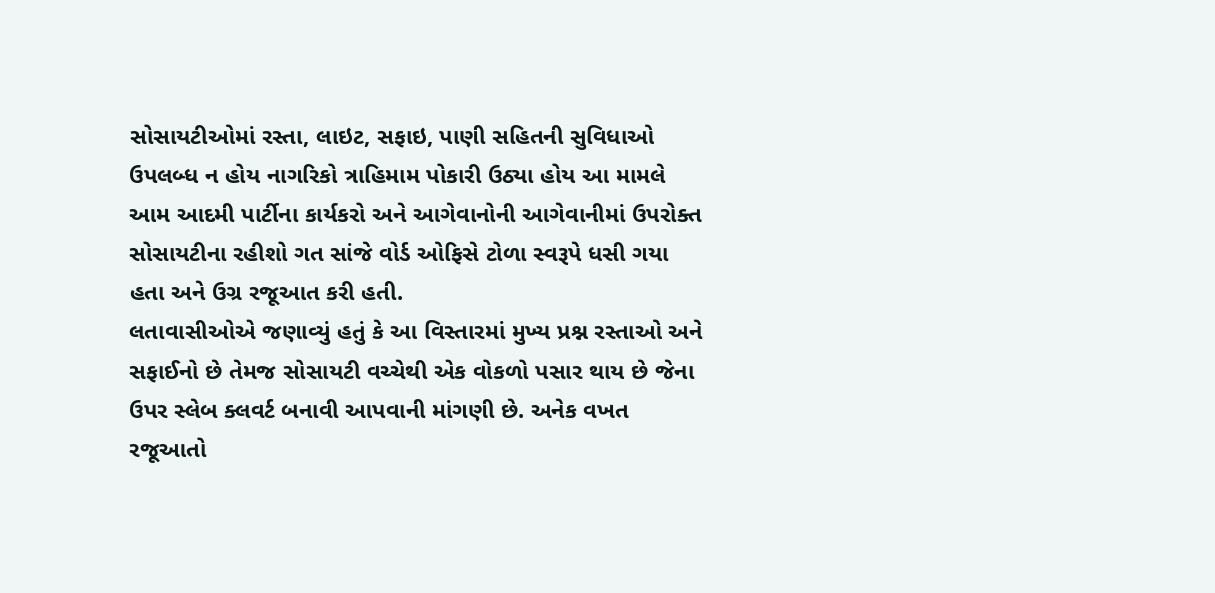સોસાયટીઓમાં રસ્તા, લાઇટ, સફાઇ, પાણી સહિતની સુવિધાઓ ઉપલબ્ધ ન હોય નાગરિકો ત્રાહિમામ પોકારી ઉઠ્યા હોય આ મામલે આમ આદમી પાર્ટીના કાર્યકરો અને આગેવાનોની આગેવાનીમાં ઉપરોક્ત સોસાયટીના રહીશો ગત સાંજે વોર્ડ ઓફિસે ટોળા સ્વરૂપે ધસી ગયા હતા અને ઉગ્ર રજૂઆત કરી હતી.
લતાવાસીઓએ જણાવ્યું હતું કે આ વિસ્તારમાં મુખ્ય પ્રશ્ન રસ્તાઓ અને સફાઈનો છે તેમજ સોસાયટી વચ્ચેથી એક વોકળો પસાર થાય છે જેના ઉપર સ્લેબ ક્લવર્ટ બનાવી આપવાની માંગણી છે. અનેક વખત રજૂઆતો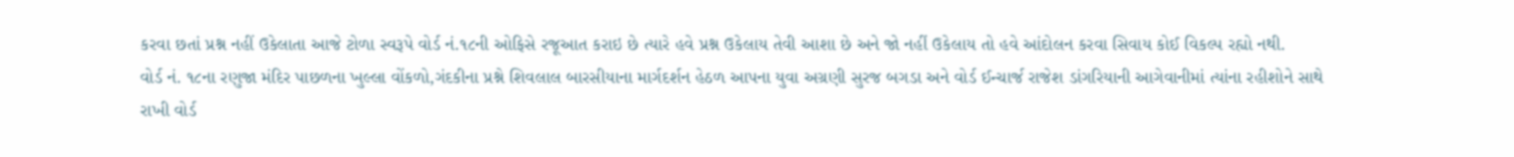કરવા છતાં પ્રશ્ન નહીં ઉકેલાતા આજે ટોળા સ્વરૂપે વોર્ડ નં.૧૮ની ઓફિસે રજૂઆત કરાઇ છે ત્યારે હવે પ્રશ્ન ઉકેલાય તેવી આશા છે અને જો નહીં ઉકેલાય તો હવે આંદોલન કરવા સિવાય કોઈ વિકલ્પ રહ્યો નથી.
વોર્ડ નં. ૧૮ના રણુજા મંદિર પાછળના ખુલ્લા વોંકળો,ગંદકીના પ્રશ્ને શિવલાલ બારસીયાના માર્ગદર્શન હેઠળ આપના યુવા અગ્રણી સુરજ બગડા અને વોર્ડ ઈન્ચાર્જ રાજેશ ડાંગરિયાની આગેવાનીમાં ત્યાંના રહીશોને સાથે રાખી વોર્ડ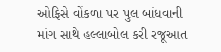ઓફિસે વોંકળા પર પુલ બાંધવાની માંગ સાથે હલ્લાબોલ કરી રજૂઆત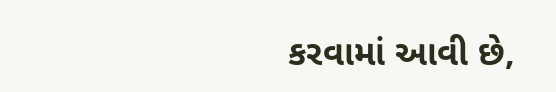કરવામાં આવી છે,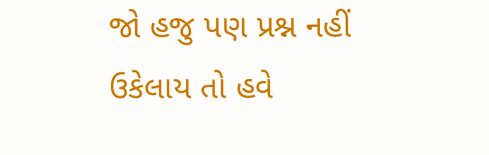જો હજુ પણ પ્રશ્ન નહીં ઉકેલાય તો હવે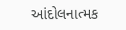આંદોલનાત્મક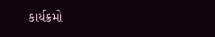કાર્યક્રમો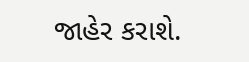જાહેર કરાશે.